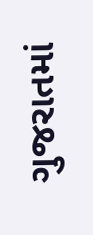ગુજરાતમાં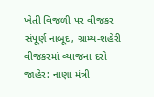ખેતી વિજળી પર વીજકર સંપૂર્ણ નાબૂદ, ગ્રામ્ય-શહેરી વીજકરમાં વ્યાજના દરો જાહેર: નાણા મંત્રી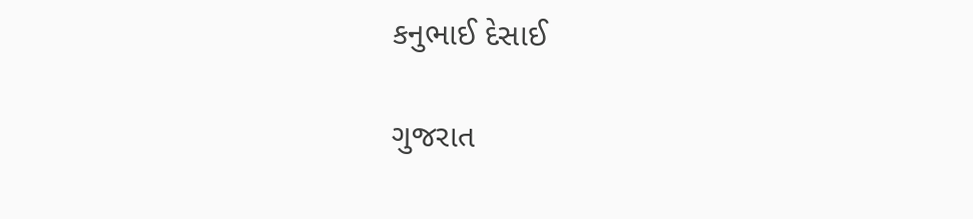કનુભાઈ દેસાઈ

ગુજરાત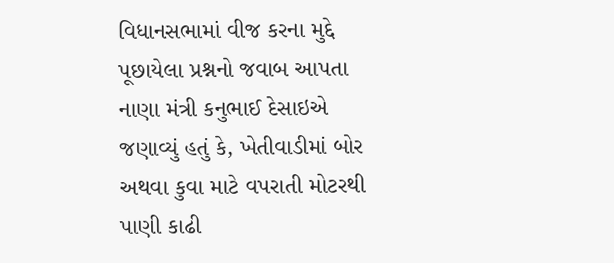વિધાનસભામાં વીજ કરના મુદ્દે પૂછાયેલા પ્રશ્નનો જવાબ આપતા નાણા મંત્રી કનુભાઈ દેસાઇએ જણાવ્યું હતું કે, ખેતીવાડીમાં બોર અથવા કુવા માટે વપરાતી મોટરથી પાણી કાઢી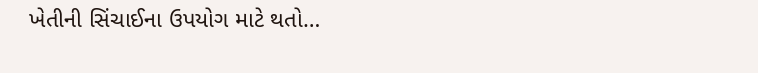ખેતીની સિંચાઈના ઉપયોગ માટે થતો…